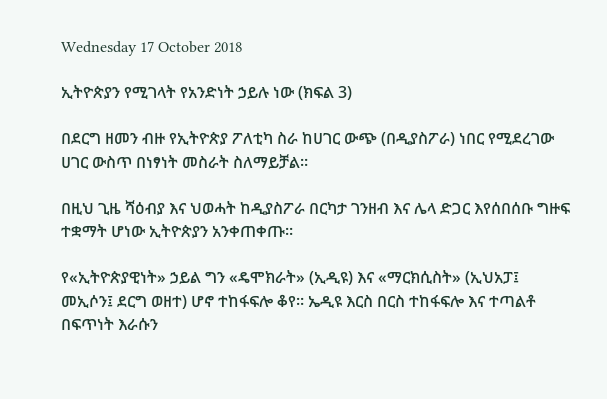Wednesday 17 October 2018

ኢትዮጵያን የሚገላት የአንድነት ኃይሉ ነው (ክፍል 3)

በደርግ ዘመን ብዙ የኢትዮጵያ ፖለቲካ ስራ ከሀገር ውጭ (በዲያስፖራ) ነበር የሚደረገው ሀገር ውስጥ በነፃነት መስራት ስለማይቻል።

በዚህ ጊዜ ሻዕብያ እና ህወሓት ከዲያስፖራ በርካታ ገንዘብ እና ሌላ ድጋር እየሰበሰቡ ግዙፍ ተቋማት ሆነው ኢትዮጵያን አንቀጠቀጡ።

የ«ኢትዮጵያዊነት» ኃይል ግን «ዴሞክራት» (ኢዲዩ) እና «ማርክሲስት» (ኢህአፓ፤ መኢሶን፤ ደርግ ወዘተ) ሆኖ ተከፋፍሎ ቆየ። ኤዲዩ እርስ በርስ ተከፋፍሎ እና ተጣልቶ በፍጥነት እራሱን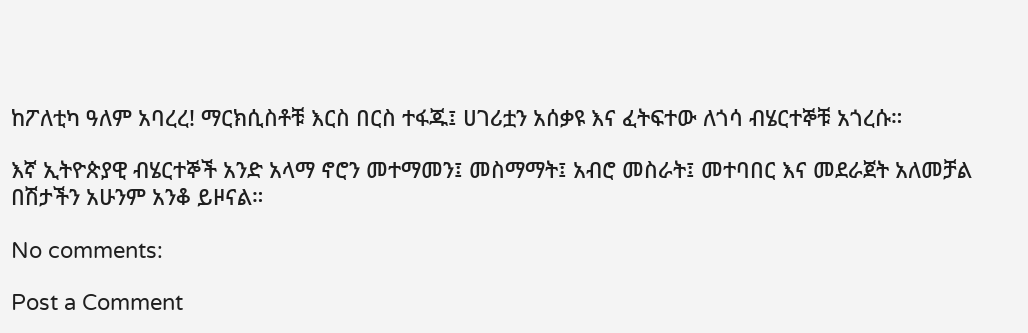ከፖለቲካ ዓለም አባረረ! ማርክሲስቶቹ እርስ በርስ ተፋጁ፤ ሀገሪቷን አሰቃዩ እና ፈትፍተው ለጎሳ ብሄርተኞቹ አጎረሱ።

እኛ ኢትዮጵያዊ ብሄርተኞች አንድ አላማ ኖሮን መተማመን፤ መስማማት፤ አብሮ መስራት፤ መተባበር እና መደራጀት አለመቻል በሽታችን አሁንም አንቆ ይዞናል።

No comments:

Post a Comment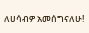ለሀሳብዎ አመሰግናለሁ!